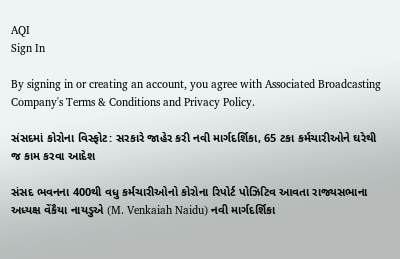AQI
Sign In

By signing in or creating an account, you agree with Associated Broadcasting Company's Terms & Conditions and Privacy Policy.

સંસદમાં કોરોના વિસ્ફોટ: સરકારે જાહેર કરી નવી માર્ગદર્શિકા, 65 ટકા કર્મચારીઓને ઘરેથી જ કામ કરવા આદેશ

સંસદ ભવનના 400થી વધુ કર્મચારીઓનો કોરોના રિપોર્ટ પોઝિટિવ આવતા રાજ્યસભાના અધ્યક્ષ વેંકૈયા નાયડુએ (M. Venkaiah Naidu) નવી માર્ગદર્શિકા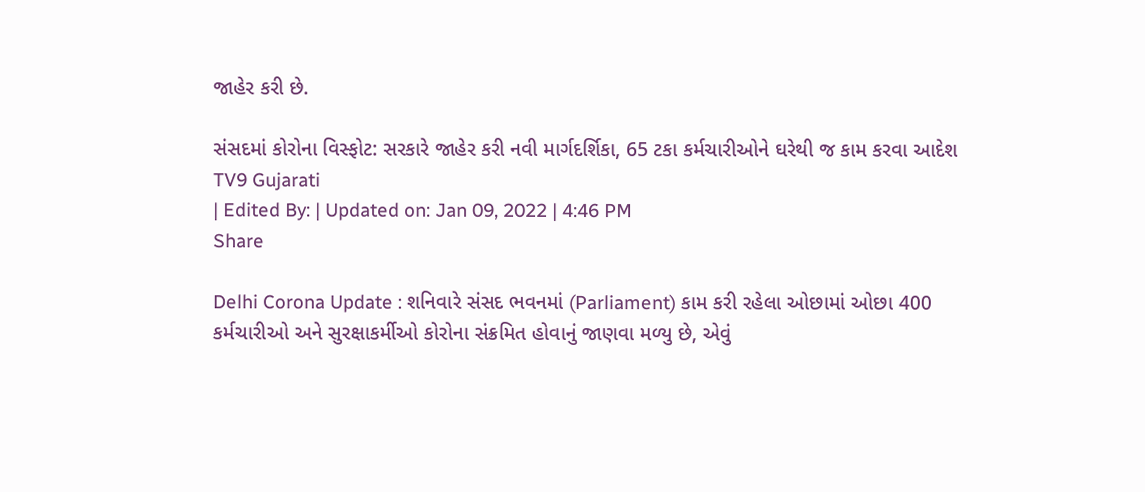જાહેર કરી છે.

સંસદમાં કોરોના વિસ્ફોટ: સરકારે જાહેર કરી નવી માર્ગદર્શિકા, 65 ટકા કર્મચારીઓને ઘરેથી જ કામ કરવા આદેશ
TV9 Gujarati
| Edited By: | Updated on: Jan 09, 2022 | 4:46 PM
Share

Delhi Corona Update : શનિવારે સંસદ ભવનમાં (Parliament) કામ કરી રહેલા ઓછામાં ઓછા 400 કર્મચારીઓ અને સુરક્ષાકર્મીઓ કોરોના સંક્રમિત હોવાનું જાણવા મળ્યુ છે, એવું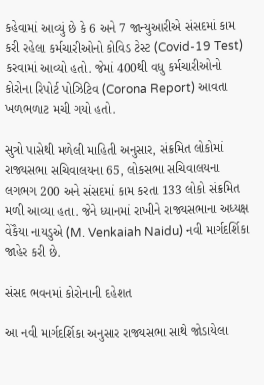કહેવામાં આવ્યું છે કે 6 અને 7 જાન્યુઆરીએ સંસદમાં કામ કરી રહેલા કર્મચારીઓનો કોવિડ ટેસ્ટ (Covid-19 Test) કરવામાં આવ્યો હતો. જેમાં 400થી વધુ કર્મચારીઓનો કોરોના રિપોર્ટ પોઝિટિવ (Corona Report) આવતા ખળભળાટ મચી ગયો હતો.

સુત્રો પાસેથી મળેલી માહિતી અનુસાર, સંક્રમિત લોકોમાં રાજ્યસભા સચિવાલયના 65, લોકસભા સચિવાલયના લગભગ 200 અને સંસદમાં કામ કરતા 133 લોકો સંક્રમિત મળી આવ્યા હતા. જેને ધ્યાનમાં રાખીને રાજ્યસભાના અધ્યક્ષ વેંકૈયા નાયડુએ (M. Venkaiah Naidu) નવી માર્ગદર્શિકા જાહેર કરી છે.

સંસદ ભવનમાં કોરોનાની દહેશત

આ નવી માર્ગદર્શિકા અનુસાર રાજ્યસભા સાથે જોડાયેલા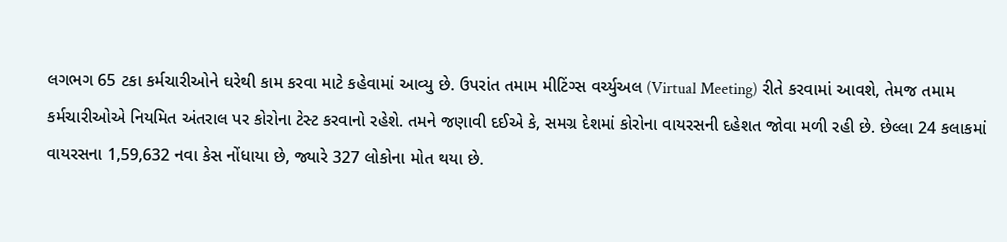લગભગ 65 ટકા કર્મચારીઓને ઘરેથી કામ કરવા માટે કહેવામાં આવ્યુ છે. ઉપરાંત તમામ મીટિંગ્સ વર્ચ્યુઅલ (Virtual Meeting) રીતે કરવામાં આવશે, તેમજ તમામ કર્મચારીઓએ નિયમિત અંતરાલ પર કોરોના ટેસ્ટ કરવાનો રહેશે. તમને જણાવી દઈએ કે, સમગ્ર દેશમાં કોરોના વાયરસની દહેશત જોવા મળી રહી છે. છેલ્લા 24 કલાકમાં વાયરસના 1,59,632 નવા કેસ નોંધાયા છે, જ્યારે 327 લોકોના મોત થયા છે.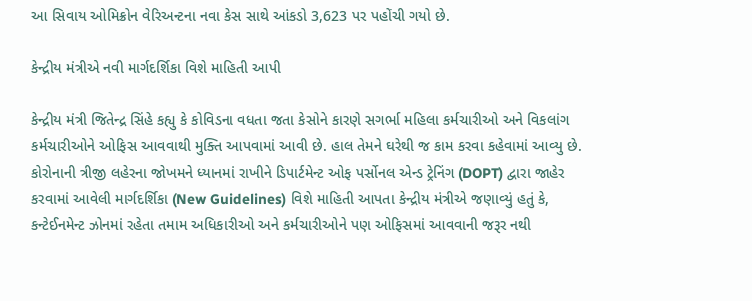આ સિવાય ઓમિક્રોન વેરિઅન્ટના નવા કેસ સાથે આંકડો 3,623 પર પહોંચી ગયો છે.

કેન્દ્રીય મંત્રીએ નવી માર્ગદર્શિકા વિશે માહિતી આપી

કેન્દ્રીય મંત્રી જિતેન્દ્ર સિંહે કહ્યુ કે કોવિડના વધતા જતા કેસોને કારણે સગર્ભા મહિલા કર્મચારીઓ અને વિકલાંગ કર્મચારીઓને ઓફિસ આવવાથી મુક્તિ આપવામાં આવી છે. હાલ તેમને ઘરેથી જ કામ કરવા કહેવામાં આવ્યુ છે. કોરોનાની ત્રીજી લહેરના જોખમને ધ્યાનમાં રાખીને ડિપાર્ટમેન્ટ ઓફ પર્સોનલ એન્ડ ટ્રેનિંગ (DOPT) દ્વારા જાહેર કરવામાં આવેલી માર્ગદર્શિકા (New Guidelines) વિશે માહિતી આપતા કેન્દ્રીય મંત્રીએ જણાવ્યું હતું કે, કન્ટેઈનમેન્ટ ઝોનમાં રહેતા તમામ અધિકારીઓ અને કર્મચારીઓને પણ ઓફિસમાં આવવાની જરૂર નથી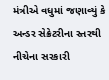મંત્રીએ વધુમાં જણાવ્યું કે અન્ડર સેક્રેટરીના સ્તરથી નીચેના સરકારી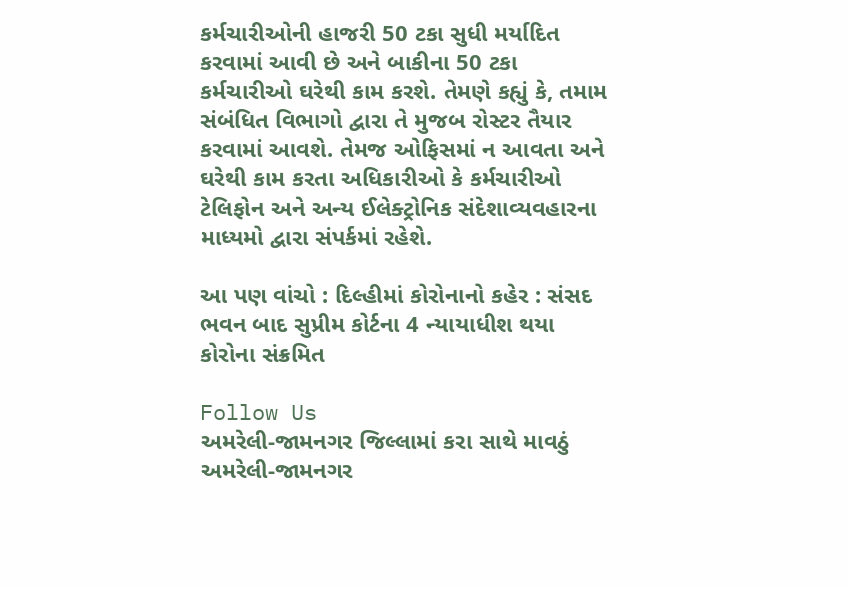કર્મચારીઓની હાજરી 50 ટકા સુધી મર્યાદિત કરવામાં આવી છે અને બાકીના 50 ટકા કર્મચારીઓ ઘરેથી કામ કરશે. તેમણે કહ્યું કે, તમામ સંબંધિત વિભાગો દ્વારા તે મુજબ રોસ્ટર તૈયાર કરવામાં આવશે. તેમજ ઓફિસમાં ન આવતા અને ઘરેથી કામ કરતા અધિકારીઓ કે કર્મચારીઓ ટેલિફોન અને અન્ય ઈલેક્ટ્રોનિક સંદેશાવ્યવહારના માધ્યમો દ્વારા સંપર્કમાં રહેશે.

આ પણ વાંચો : દિલ્હીમાં કોરોનાનો કહેર : સંસદ ભવન બાદ સુપ્રીમ કોર્ટના 4 ન્યાયાધીશ થયા કોરોના સંક્રમિત

Follow Us
અમરેલી-જામનગર જિલ્લામાં કરા સાથે માવઠું
અમરેલી-જામનગર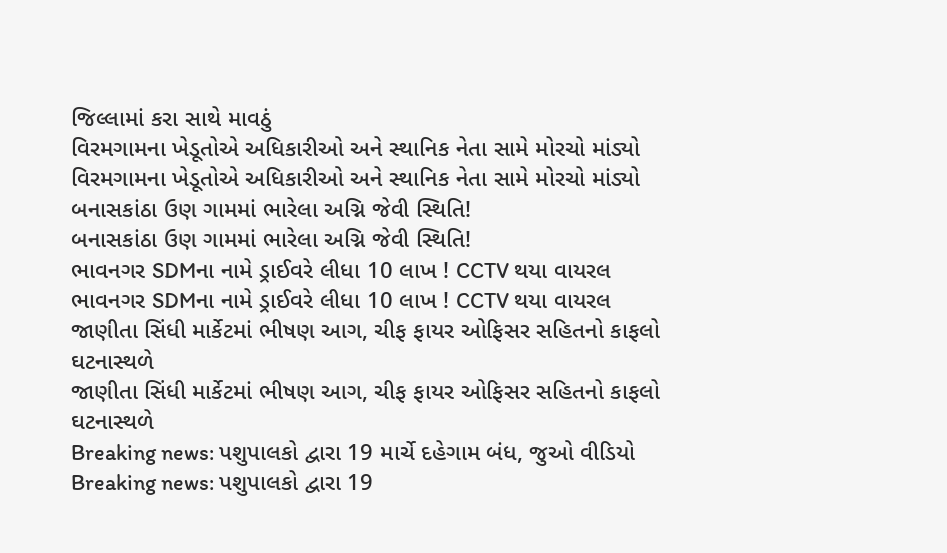જિલ્લામાં કરા સાથે માવઠું
વિરમગામના ખેડૂતોએ અધિકારીઓ અને સ્થાનિક નેતા સામે મોરચો માંડ્યો
વિરમગામના ખેડૂતોએ અધિકારીઓ અને સ્થાનિક નેતા સામે મોરચો માંડ્યો
બનાસકાંઠા ઉણ ગામમાં ભારેલા અગ્નિ જેવી સ્થિતિ!
બનાસકાંઠા ઉણ ગામમાં ભારેલા અગ્નિ જેવી સ્થિતિ!
ભાવનગર SDMના નામે ડ્રાઈવરે લીધા 10 લાખ ! CCTV થયા વાયરલ
ભાવનગર SDMના નામે ડ્રાઈવરે લીધા 10 લાખ ! CCTV થયા વાયરલ
જાણીતા સિંધી માર્કેટમાં ભીષણ આગ, ચીફ ફાયર ઓફિસર સહિતનો કાફલો ઘટનાસ્થળે
જાણીતા સિંધી માર્કેટમાં ભીષણ આગ, ચીફ ફાયર ઓફિસર સહિતનો કાફલો ઘટનાસ્થળે
Breaking news: પશુપાલકો દ્વારા 19 માર્ચે દહેગામ બંધ, જુઓ વીડિયો
Breaking news: પશુપાલકો દ્વારા 19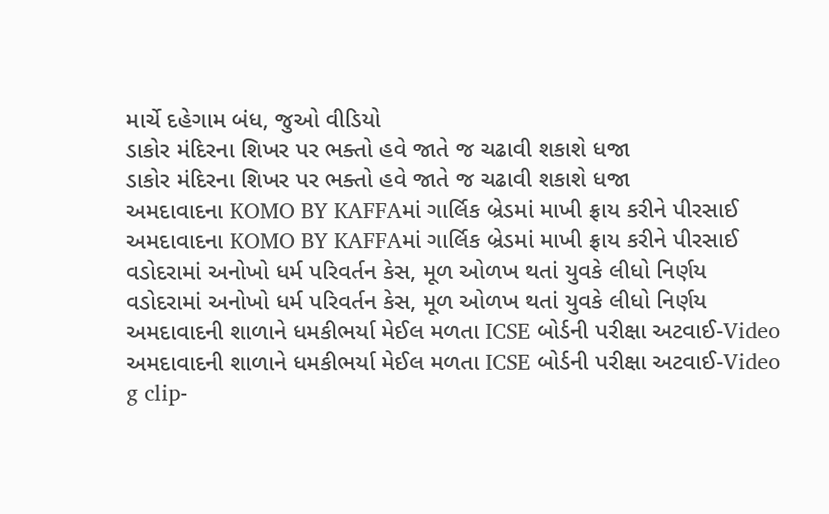માર્ચે દહેગામ બંધ, જુઓ વીડિયો
ડાકોર મંદિરના શિખર પર ભક્તો હવે જાતે જ ચઢાવી શકાશે ધજા
ડાકોર મંદિરના શિખર પર ભક્તો હવે જાતે જ ચઢાવી શકાશે ધજા
અમદાવાદના KOMO BY KAFFAમાં ગાર્લિક બ્રેડમાં માખી ફ્રાય કરીને પીરસાઈ
અમદાવાદના KOMO BY KAFFAમાં ગાર્લિક બ્રેડમાં માખી ફ્રાય કરીને પીરસાઈ
વડોદરામાં અનોખો ધર્મ પરિવર્તન કેસ, મૂળ ઓળખ થતાં યુવકે લીધો નિર્ણય
વડોદરામાં અનોખો ધર્મ પરિવર્તન કેસ, મૂળ ઓળખ થતાં યુવકે લીધો નિર્ણય
અમદાવાદની શાળાને ધમકીભર્યા મેઈલ મળતા ICSE બોર્ડની પરીક્ષા અટવાઈ-Video
અમદાવાદની શાળાને ધમકીભર્યા મેઈલ મળતા ICSE બોર્ડની પરીક્ષા અટવાઈ-Video
g clip-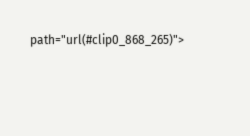path="url(#clip0_868_265)">